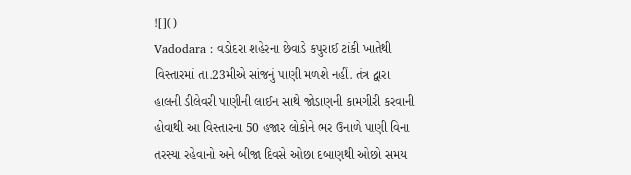![]()
Vadodara : વડોદરા શહેરના છેવાડે કપુરાઈ ટાંકી ખાતેથી વિસ્તારમાં તા.23મીએ સાંજનું પાણી મળશે નહીં. તંત્ર દ્વારા હાલની ડીલેવરી પાણીની લાઈન સાથે જોડાણની કામગીરી કરવાની હોવાથી આ વિસ્તારના 50 હજાર લોકોને ભર ઉનાળે પાણી વિના તરસ્યા રહેવાનો અને બીજા દિવસે ઓછા દબાણથી ઓછો સમય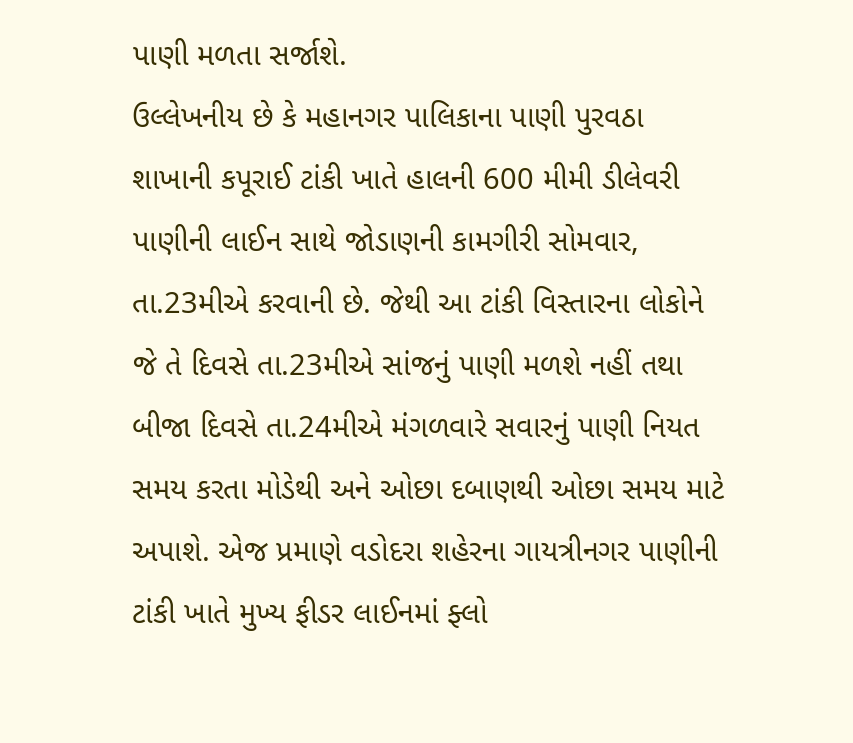પાણી મળતા સર્જાશે.
ઉલ્લેખનીય છે કે મહાનગર પાલિકાના પાણી પુરવઠા શાખાની કપૂરાઈ ટાંકી ખાતે હાલની 600 મીમી ડીલેવરી પાણીની લાઈન સાથે જોડાણની કામગીરી સોમવાર, તા.23મીએ કરવાની છે. જેથી આ ટાંકી વિસ્તારના લોકોને જે તે દિવસે તા.23મીએ સાંજનું પાણી મળશે નહીં તથા બીજા દિવસે તા.24મીએ મંગળવારે સવારનું પાણી નિયત સમય કરતા મોડેથી અને ઓછા દબાણથી ઓછા સમય માટે અપાશે. એજ પ્રમાણે વડોદરા શહેરના ગાયત્રીનગર પાણીની ટાંકી ખાતે મુખ્ય ફીડર લાઈનમાં ફ્લો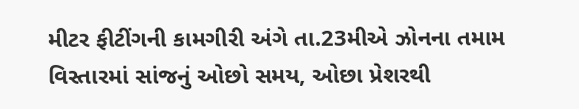મીટર ફીટીંગની કામગીરી અંગે તા.23મીએ ઝોનના તમામ વિસ્તારમાં સાંજનું ઓછો સમય, ઓછા પ્રેશરથી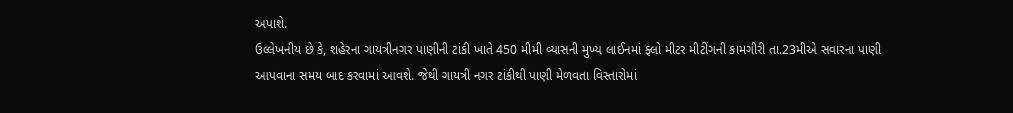અપાશે.
ઉલ્લેખનીય છે કે, શહેરના ગાયત્રીનગર પાણીની ટાંકી ખાતે 450 મીમી વ્યાસની મુખ્ય લાઈનમાં ફ્લો મીટર મીટીંગની કામગીરી તા.23મીએ સવારના પાણી આપવાના સમય બાદ કરવામાં આવશે. જેથી ગાયત્રી નગર ટાંકીથી પાણી મેળવતા વિસ્તારોમાં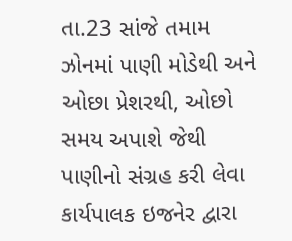તા.23 સાંજે તમામ ઝોનમાં પાણી મોડેથી અને ઓછા પ્રેશરથી, ઓછો સમય અપાશે જેથી પાણીનો સંગ્રહ કરી લેવા કાર્યપાલક ઇજનેર દ્વારા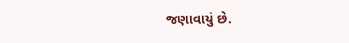જણાવાયું છે.